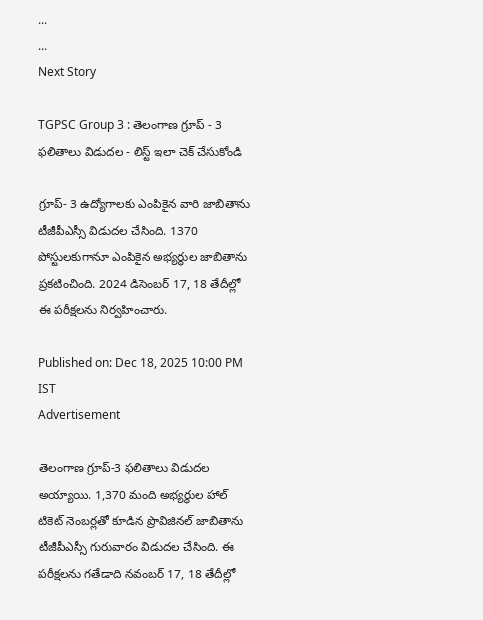...
...
Next Story

TGPSC Group 3 : తెలంగాణ గ్రూప్‌ - 3 ఫలితాలు విడుదల - లిస్ట్ ఇలా చెక్ చేసుకోండి

గ్రూప్‌- 3 ఉద్యోగాలకు ఎంపికైన వారి జాబితాను టీజీపీఎస్సీ విడుదల చేసింది. 1370 పోస్టులకుగానూ ఎంపికైన అభ్యర్థుల జాబితాను ప్రకటించింది. 2024 డిసెంబర్‌ 17, 18 తేదీల్లో ఈ పరీక్షలను నిర్వహించారు.

Published on: Dec 18, 2025 10:00 PM IST
Advertisement

తెలంగాణ గ్రూప్‌-3 ఫలితాలు విడుదల అయ్యాయి. 1,370 మంది అభ్యర్థుల హాల్ టికెట్ నెంబర్లతో కూడిన ప్రొవిజినల్‌ జాబితాను టీజీపీఎస్సీ గురువారం విడుదల చేసింది. ఈ పరీక్షలను గతేడాది నవంబర్‌ 17, 18 తేదీల్లో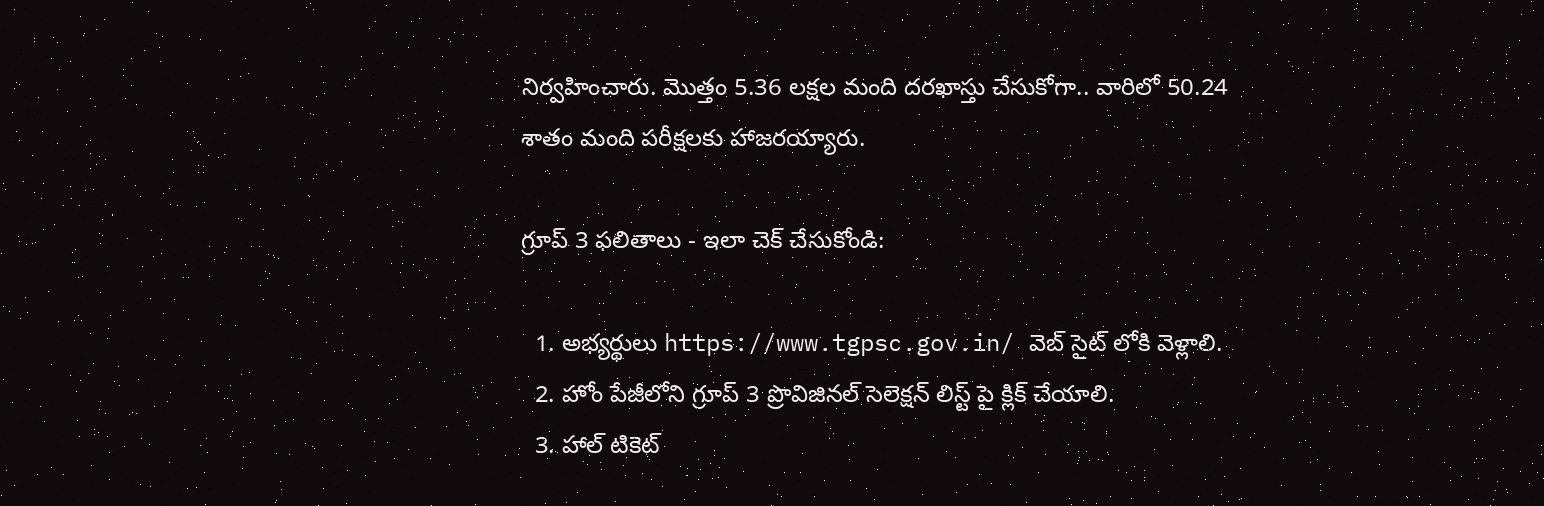నిర్వహించారు. మొత్తం 5.36 లక్షల మంది దరఖాస్తు చేసుకోగా.. వారిలో 50.24 శాతం మంది పరీక్షలకు హాజరయ్యారు.

గ్రూప్ 3 ఫలితాలు - ఇలా చెక్ చేసుకోండి:

  1. అభ్యర్థులు https://www.tgpsc.gov.in/ వెబ్ సైట్ లోకి వెళ్లాలి.
  2. హోం పేజీలోని గ్రూప్ 3 ప్రొవిజినల్ సెలెక్షన్ లిస్ట్ పై క్లిక్ చేయాలి.
  3. హాల్ టికెట్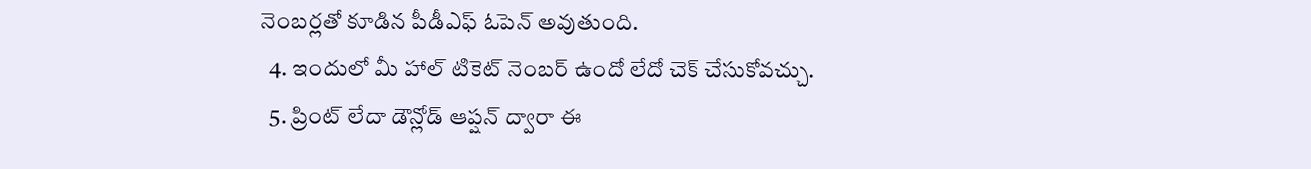నెంబర్లతో కూడిన పీడీఎఫ్ ఓపెన్ అవుతుంది.
  4. ఇందులో మీ హాల్ టికెట్ నెంబర్ ఉందో లేదో చెక్ చేసుకోవచ్చు.
  5. ప్రింట్ లేదా డౌన్లోడ్ ఆప్షన్ ద్వారా ఈ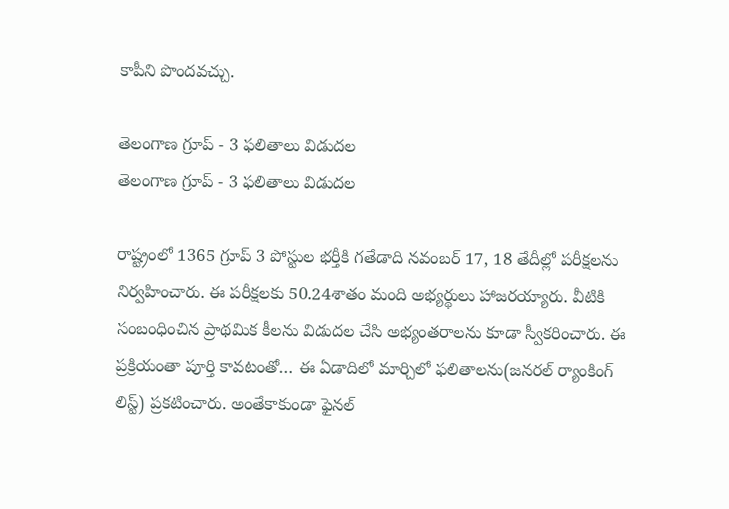కాపీని పొందవచ్చు.

తెలంగాణ గ్రూప్‌ - 3 ఫలితాలు విడుదల
తెలంగాణ గ్రూప్‌ - 3 ఫలితాలు విడుదల

రాష్ట్రంలో 1365 గ్రూప్‌ 3 పోస్టుల భర్తీకి గతేడాది నవంబర్ 17, 18 తేదీల్లో పరీక్షలను నిర్వహించారు. ఈ పరీక్షలకు 50.24శాతం మంది అభ్యర్థులు హాజరయ్యారు. వీటికి సంబంధించిన ప్రాథమిక కీలను విడుదల చేసి అభ్యంతరాలను కూడా స్వీకరించారు. ఈ ప్రక్రియంతా పూర్తి కావటంతో… ఈ ఏడాదిలో మార్చిలో ఫలితాలను(జనరల్ ర్యాంకింగ్ లిస్ట్) ప్రకటించారు. అంతేకాకుండా ఫైనల్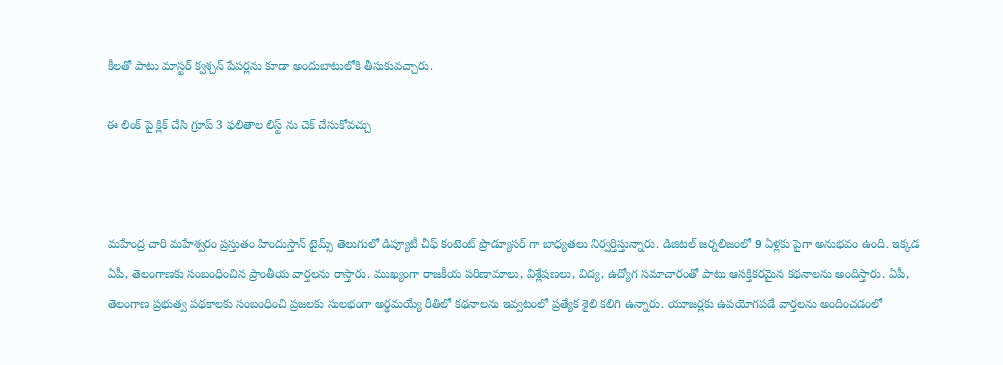కీలతో పాటు మాస్టర్ క్వశ్చన్ పేపర్లను కూడా అందుబాటులోకి తీసుకువచ్చారు.

ఈ లింక్ పై క్లిక్ చేసి గ్రూప్ 3 ఫలితాల లిస్ట్ ను చెక్ చేసుకోవచ్చు



మహేంద్ర చారి మహేశ్వరం ప్రస్తుతం హిందుస్తాన్ టైమ్స్ తెలుగులో డిప్యూటీ చీఫ్ కంటెంట్ ప్రొడ్యూసర్ గా బాధ్యతలు నిర్వర్తిస్తున్నారు. డిజిటల్ జర్నలిజంలో 9 ఏళ్లకు పైగా అనుభవం ఉంది. ఇక్కడ ఏపీ, తెలంగాణకు సంబంధించిన ప్రాంతీయ వార్తలను రాస్తారు. ముఖ్యంగా రాజకీయ పరిణామాలు, విశ్లేషణలు, విద్య, ఉద్యోగ సమాచారంతో పాటు ఆసక్తికరమైన కథనాలను అందిస్తారు. ఏపీ, తెలంగాణ ప్రభుత్వ పథకాలకు సంబంధించి ప్రజలకు సులభంగా అర్థమయ్యే రీతిలో కథనాలను ఇవ్వటంలో ప్రత్యేక శైలి కలిగి ఉన్నారు. యూజర్లకు ఉపయోగపడే వార్తలను అందించడంలో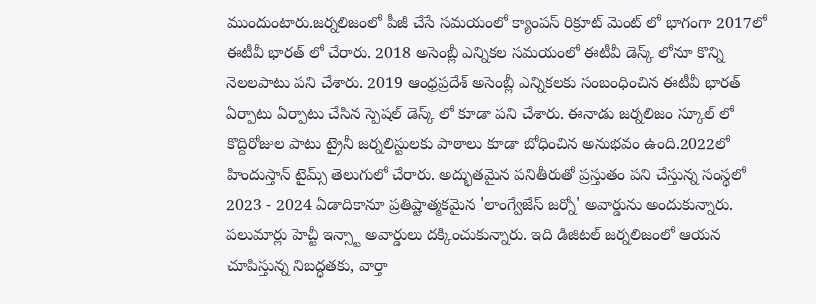ముందుంటారు.జర్నలిజంలో పీజీ చేసే సమయంలో క్యాంపస్ రిక్రూట్ మెంట్ లో భాగంగా 2017లో ఈటీవీ భారత్ లో చేరారు. 2018 అసెంబ్లీ ఎన్నికల సమయంలో ఈటీవీ డెస్క్ లోనూ కొన్ని నెలలపాటు పని చేశారు. 2019 ఆంధ్రప్రదేశ్ అసెంబ్లీ ఎన్నికలకు సంబంధించిన ఈటీవీ భారత్ ఏర్పాటు ఏర్పాటు చేసిన స్పెషల్ డెస్క్ లో కూడా పని చేశారు. ఈనాడు జర్నలిజం స్కూల్ లో కొద్దిరోజుల పాటు ట్రైనీ జర్నలిస్టులకు పాఠాలు కూడా బోధించిన అనుభవం ఉంది.2022లో హిందుస్తాన్ టైమ్స్ తెలుగులో చేరారు. అద్భుతమైన పనితీరుతో ప్రస్తుతం పని చేస్తున్న సంస్థలో 2023 - 2024 ఏడాదికానూ ప్రతిష్టాత్మకమైన 'లాంగ్వేజేస్ జర్నో' అవార్డును అందుకున్నారు. పలుమార్లు హెచ్టీ ఇన్స్టా అవార్డులు దక్కించుకున్నారు. ఇది డిజిటల్ జర్నలిజంలో ఆయన చూపిస్తున్న నిబద్ధతకు, వార్తా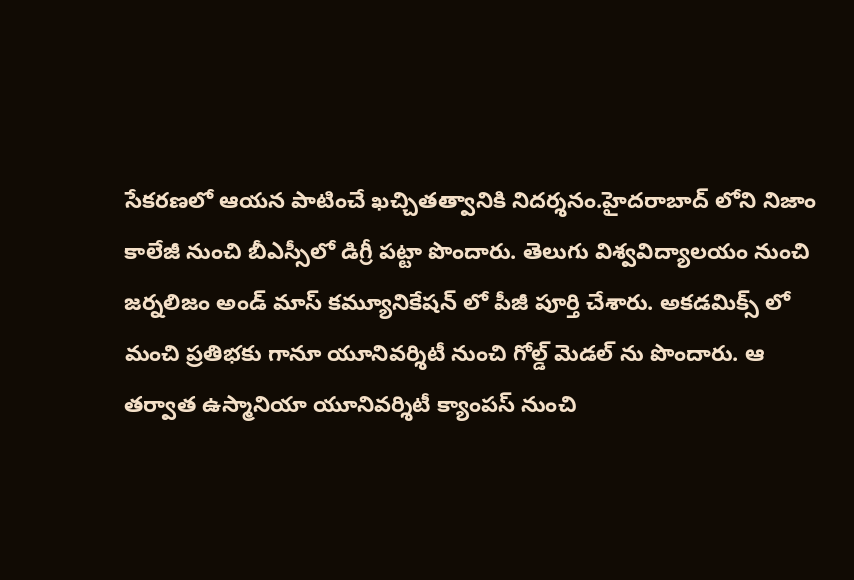సేకరణలో ఆయన పాటించే ఖచ్చితత్వానికి నిదర్శనం.హైదరాబాద్ లోని నిజాం కాలేజీ నుంచి బీఎస్సీలో డిగ్రీ పట్టా పొందారు. తెలుగు విశ్వవిద్యాలయం నుంచి జర్నలిజం అండ్ మాస్ కమ్యూనికేషన్ లో పీజీ పూర్తి చేశారు. అకడమిక్స్ లో మంచి ప్రతిభకు గానూ యూనివర్శిటీ నుంచి గోల్డ్ మెడల్ ను పొందారు. ఆ తర్వాత ఉస్మానియా యూనివర్శిటీ క్యాంపస్ నుంచి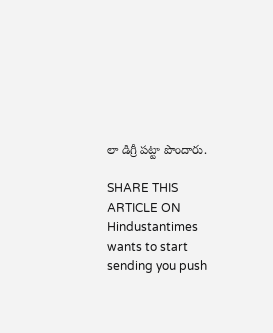లా డిగ్రీ పట్టా పొందారు.

SHARE THIS ARTICLE ON
Hindustantimes wants to start sending you push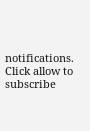notifications. Click allow to subscribe